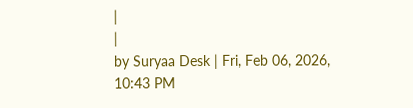|
|
by Suryaa Desk | Fri, Feb 06, 2026, 10:43 PM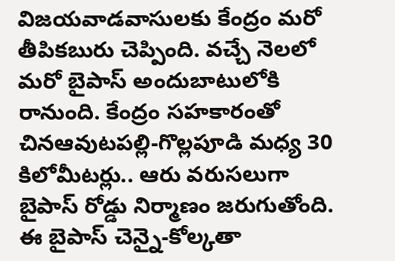విజయవాడవాసులకు కేంద్రం మరో తీపికబురు చెప్పింది. వచ్చే నెలలో మరో బైపాస్ అందుబాటులోకి రానుంది. కేంద్రం సహకారంతో చినఆవుటపల్లి-గొల్లపూడి మధ్య 30 కిలోమీటర్లు.. ఆరు వరుసలుగా బైపాస్ రోడ్డు నిర్మాణం జరుగుతోంది. ఈ బైపాస్ చెన్నై-కోల్కతా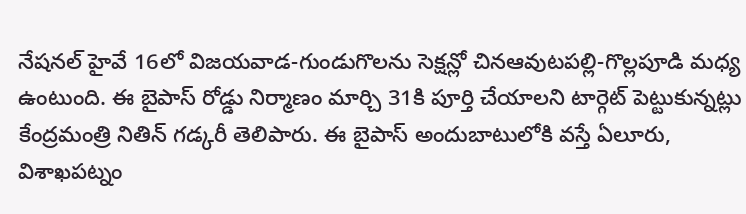నేషనల్ హైవే 16లో విజయవాడ-గుండుగొలను సెక్షన్లో చినఆవుటపల్లి-గొల్లపూడి మధ్య ఉంటుంది. ఈ బైపాస్ రోడ్డు నిర్మాణం మార్చి 31కి పూర్తి చేయాలని టార్గెట్ పెట్టుకున్నట్లు కేంద్రమంత్రి నితిన్ గడ్కరీ తెలిపారు. ఈ బైపాస్ అందుబాటులోకి వస్తే ఏలూరు, విశాఖపట్నం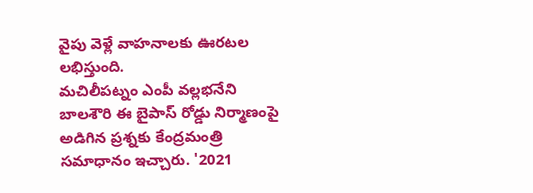వైపు వెళ్లే వాహనాలకు ఊరటల లభిస్తుంది.
మచిలీపట్నం ఎంపీ వల్లభనేని బాలశౌరి ఈ బైపాస్ రోడ్డు నిర్మాణంపై అడిగిన ప్రశ్నకు కేంద్రమంత్రి సమాధానం ఇచ్చారు. '2021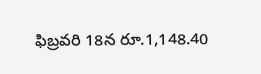ఫిబ్రవరి 18న రూ.1,148.40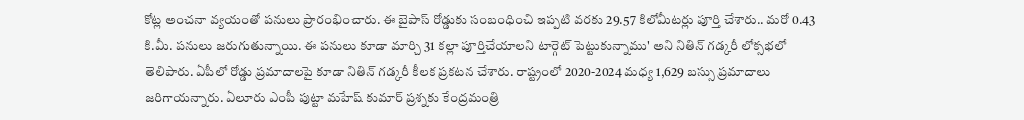కోట్ల అంచనా వ్యయంతో పనులు ప్రారంభించారు. ఈ బైపాస్ రోడ్డుకు సంబంధించి ఇప్పటి వరకు 29.57 కిలోమీటర్లు పూర్తి చేశారు.. మరో 0.43 కి.మీ. పనులు జరుగుతున్నాయి. ఈ పనులు కూడా మార్చి 31 కల్లా పూర్తిచేయాలని టార్గెట్ పెట్టుకున్నాము' అని నితిన్ గడ్కరీ లోక్సభలో తెలిపారు. ఏపీలో రోడ్డు ప్రమాదాలపై కూడా నితిన్ గడ్కరీ కీలక ప్రకటన చేశారు. రాష్ట్రంలో 2020-2024 మధ్య 1,629 బస్సు ప్రమాదాలు జరిగాయన్నారు. ఏలూరు ఎంపీ పుట్టా మహేష్ కుమార్ ప్రశ్నకు కేంద్రమంత్రి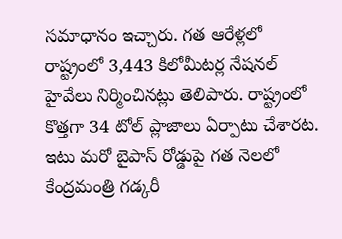సమాధానం ఇచ్చారు. గత ఆరేళ్లలో రాష్ట్రంలో 3,443 కిలోమీటర్ల నేషనల్ హైవేలు నిర్మించినట్లు తెలిపారు. రాష్ట్రంలో కొత్తగా 34 టోల్ ప్లాజాలు ఏర్పాటు చేశారట.
ఇటు మరో బైపాస్ రోడ్డుపై గత నెలలో కేంద్రమంత్రి గడ్కరీ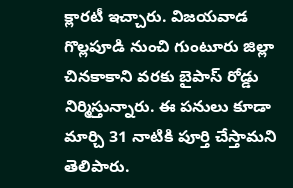క్లారటీ ఇచ్చారు. విజయవాడ గొల్లపూడి నుంచి గుంటూరు జిల్లా చినకాకాని వరకు బైపాస్ రోడ్డు నిర్మిస్తున్నారు. ఈ పనులు కూడా మార్చి 31 నాటికి పూర్తి చేస్తామని తెలిపారు.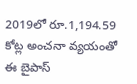2019లో రూ.1,194.59 కోట్ల అంచనా వ్యయంతో ఈ బైపాస్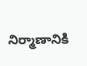నిర్మాణానికి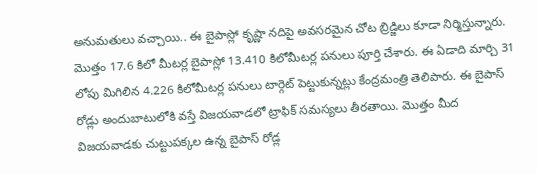అనుమతులు వచ్చాయి.. ఈ బైపాస్లో కృష్ణా నదిపై అవసరమైన చోట బ్రిడ్జిలు కూడా నిర్మిస్తున్నారు. మొత్తం 17.6 కిలో మీటర్ల బైపాస్లో 13.410 కిలోమీటర్ల పనులు పూర్తి చేశారు. ఈ ఏడాది మార్చి 31 లోపు మిగిలిన 4.226 కిలోమీటర్ల పనులు టార్గెట్ పెట్టుకున్నట్లు కేంద్రమంత్రి తెలిపారు. ఈ బైపాస్ రోడ్లు అందుబాటులోకి వస్తే విజయవాడలో ట్రాఫిక్ సమస్యలు తీరతాయి. మొత్తం మీద విజయవాడకు చుట్టుపక్కల ఉన్న బైపాస్ రోడ్ల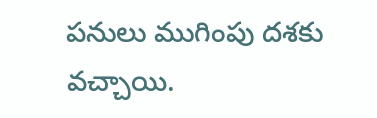పనులు ముగింపు దశకు వచ్చాయి.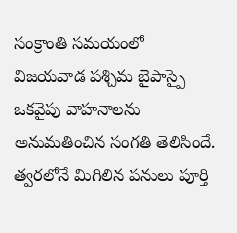సంక్రాంతి సమయంలో విజయవాడ పశ్చిమ బైపాస్పై ఒకవైపు వాహనాలను అనుమతించిన సంగతి తెలిసిందే. త్వరలోనే మిగిలిన పనులు పూర్తి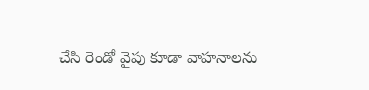చేసి రెండో వైపు కూడా వాహనాలను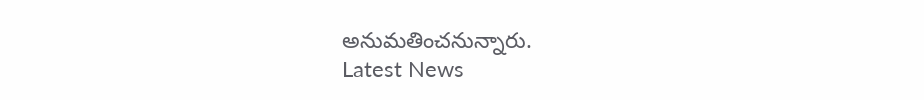అనుమతించనున్నారు.
Latest News